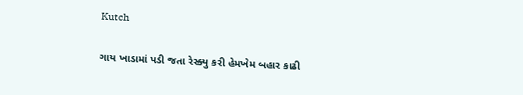Kutch

ગાય ખાડામાં પડી જતા રેસ્ક્યુ કરી હેમખેમ બહાર કાઢી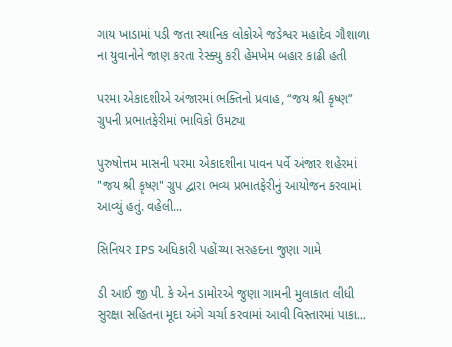ગાય ખાડામાં પડી જતા સ્થાનિક લોકોએ જડેશ્વર મહાદેવ ગૌશાળા ના યુવાનોને જાણ કરતા રેસ્ક્યુ કરી હેમખેમ બહાર કાઢી હતી

પરમા એકાદશીએ અંજારમાં ભક્તિનો પ્રવાહ, “જય શ્રી કૃષ્ણ” ગ્રુપની પ્રભાતફેરીમાં ભાવિકો ઉમટ્યા

પુરુષોત્તમ માસની પરમા એકાદશીના પાવન પર્વે અંજાર શહેરમાં "જય શ્રી કૃષ્ણ" ગ્રુપ દ્વારા ભવ્ય પ્રભાતફેરીનું આયોજન કરવામાં આવ્યું હતું. વહેલી...

સિનિયર IPS અધિકારી પહોંચ્યા સરહદના જુણા ગામે

ડી આઈ જી પી. કે એન ડામોરએ જુણા ગામની મુલાકાત લીધી સુરક્ષા સહિતના મૂદા અંગે ચર્ચા કરવામાં આવી વિસ્તારમાં પાકા...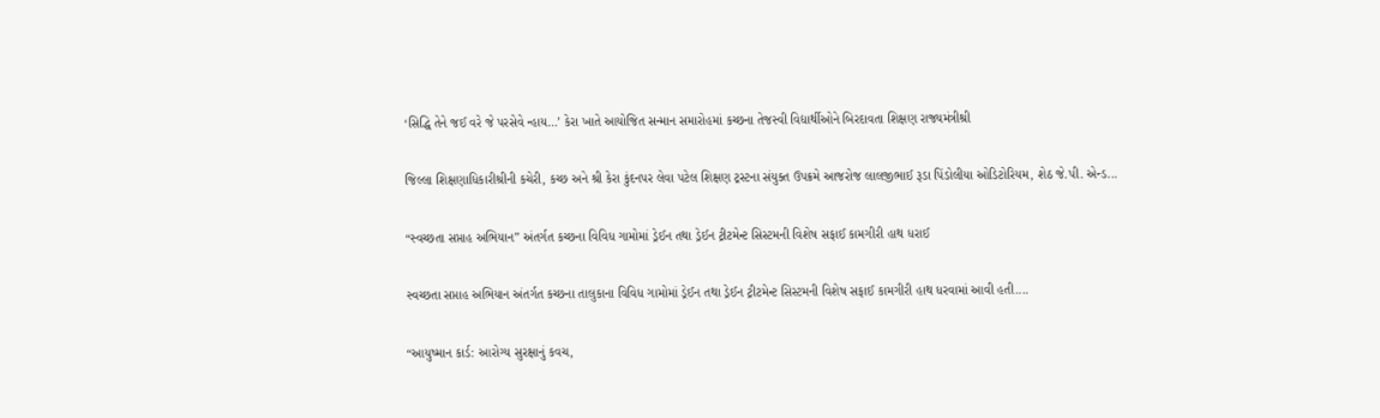‘સિદ્ધિ તેને જઈ વરે જે પરસેવે ન્હાય…’ કેરા ખાતે આયોજિત સન્માન સમારોહમાં કચ્છના તેજસ્વી વિદ્યાર્થીઓને બિરદાવતા શિક્ષણ રાજ્યમંત્રીશ્રી

જિલ્લા શિક્ષણાધિકારીશ્રીની કચેરી, કચ્છ અને શ્રી કેરા કુંદનપર લેવા પટેલ શિક્ષણ ટ્રસ્ટના સંયુક્ત ઉપક્રમે આજરોજ લાલજીભાઈ રૂડા પિંડોલીયા ઓડિટોરિયમ, શેઠ જે.પી. એન્ડ...

“સ્વચ્છતા સપ્તાહ અભિયાન” અંતર્ગત કચ્છના વિવિધ ગામોમાં ડ્રેઈન તથા ડ્રેઈન ટ્રીટમેન્ટ સિસ્ટમની વિશેષ સફાઈ કામગીરી હાથ ધરાઈ

સ્વચ્છતા સપ્તાહ અભિયાન અંતર્ગત કચ્છના તાલુકાના વિવિધ ગામોમાં ડ્રેઈન તથા ડ્રેઈન ટ્રીટમેન્ટ સિસ્ટમની વિશેષ સફાઈ કામગીરી હાથ ધરવામાં આવી હતી....

“આયુષ્માન કાર્ડ: આરોગ્ય સુરક્ષાનું કવચ,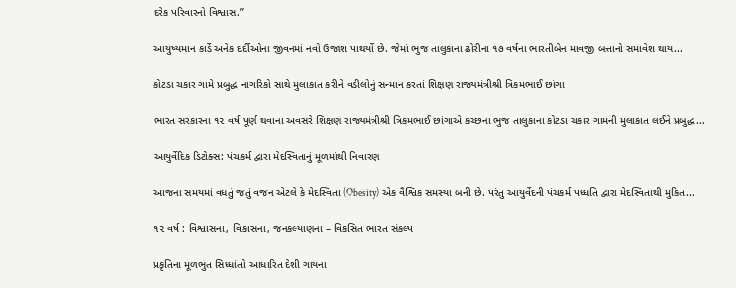દરેક પરિવારનો વિશ્વાસ.”

આયુષ્યમાન કાર્ડે અનેક દર્દીઓના જીવનમાં નવો ઉજાશ પાથર્યો છે. જેમાં ભુજ તાલુકાના ઢોરીના ૧૭ વર્ષના ભારતીબેન માવજી બત્તાનો સમાવેશ થાય...

કોટડા ચકાર ગામે પ્રબુદ્ધ નાગરિકો સાથે મુલાકાત કરીને વડીલોનું સન્માન કરતાં શિક્ષણ રાજ્યમંત્રીશ્રી ત્રિકમભાઈ છાંગા

ભારત સરકારના ૧૨ વર્ષ પૂર્ણ થવાના અવસરે શિક્ષણ રાજ્યમંત્રીશ્રી ત્રિકમભાઈ છાંગાએ કચ્છના ભુજ તાલુકાના કોટડા ચકાર ગામની મુલાકાત લઈને પ્રબુદ્ધ...

આયુર્વેદિક ડિટોક્સ: પંચકર્મ દ્વારા મેદસ્વિતાનું મૂળમાંથી નિવારણ

આજના સમયમાં વધતું જતું વજન એટલે કે મેદસ્વિતા (Obesity) એક વૈશ્વિક સમસ્યા બની છે. પરંતુ આયુર્વેદની પંચકર્મ પધ્ધતિ દ્વારા મેદસ્વિતાથી મુકિત...

૧૨ વર્ષ : વિશ્વાસના, વિકાસના, જનકલ્યાણના – વિકસિત ભારત સંકલ્પ

પ્રકૃતિના મૂળભુત સિધ્ધાંતો આધારિત દેશી ગાયના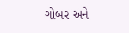ગોબર અને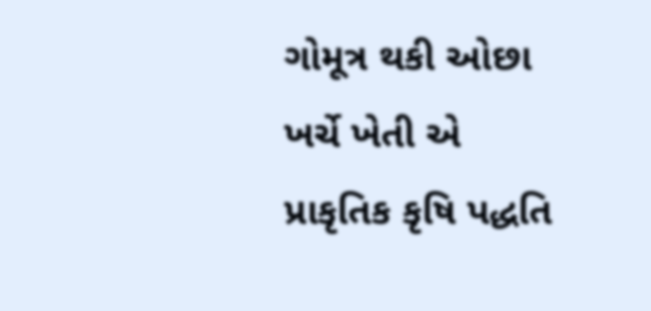ગોમૂત્ર થકી ઓછા ખર્ચે ખેતી એ પ્રાકૃતિક કૃષિ પદ્ધતિ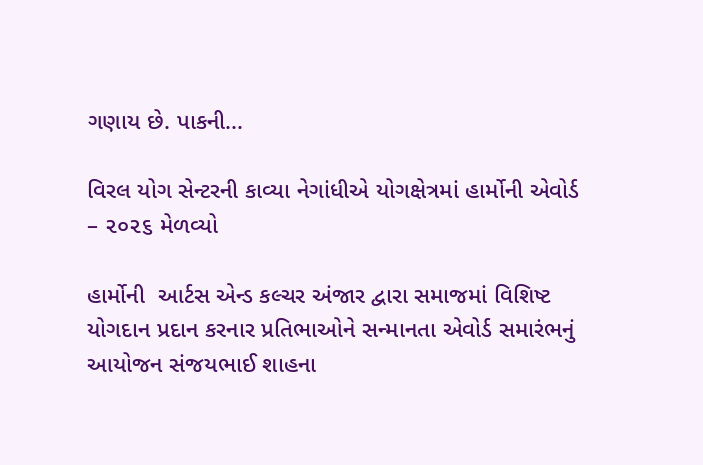ગણાય છે. પાકની...

વિરલ યોગ સેન્ટરની કાવ્યા નેગાંધીએ યોગક્ષેત્રમાં હાર્મોની એવોર્ડ – ૨૦૨૬ મેળવ્યો

હાર્મોની  આર્ટસ એન્ડ કલ્ચર અંજાર દ્વારા સમાજમાં વિશિષ્ટ યોગદાન પ્રદાન કરનાર પ્રતિભાઓને સન્માનતા એવોર્ડ સમારંભનું આયોજન સંજયભાઈ શાહના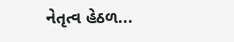નેતૃત્વ હેઠળ...